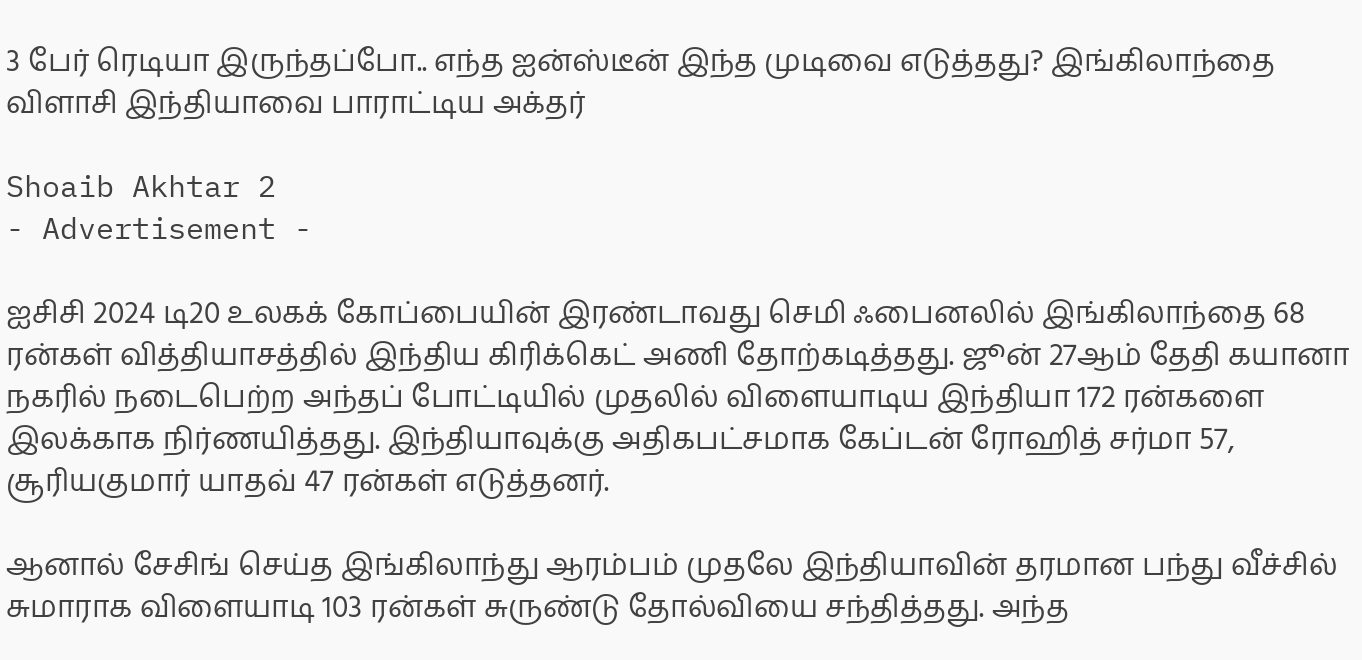3 பேர் ரெடியா இருந்தப்போ.. எந்த ஐன்ஸ்டீன் இந்த முடிவை எடுத்தது? இங்கிலாந்தை விளாசி இந்தியாவை பாராட்டிய அக்தர்

Shoaib Akhtar 2
- Advertisement -

ஐசிசி 2024 டி20 உலகக் கோப்பையின் இரண்டாவது செமி ஃபைனலில் இங்கிலாந்தை 68 ரன்கள் வித்தியாசத்தில் இந்திய கிரிக்கெட் அணி தோற்கடித்தது. ஜூன் 27ஆம் தேதி கயானா நகரில் நடைபெற்ற அந்தப் போட்டியில் முதலில் விளையாடிய இந்தியா 172 ரன்களை இலக்காக நிர்ணயித்தது. இந்தியாவுக்கு அதிகபட்சமாக கேப்டன் ரோஹித் சர்மா 57, சூரியகுமார் யாதவ் 47 ரன்கள் எடுத்தனர்.

ஆனால் சேசிங் செய்த இங்கிலாந்து ஆரம்பம் முதலே இந்தியாவின் தரமான பந்து வீச்சில் சுமாராக விளையாடி 103 ரன்கள் சுருண்டு தோல்வியை சந்தித்தது. அந்த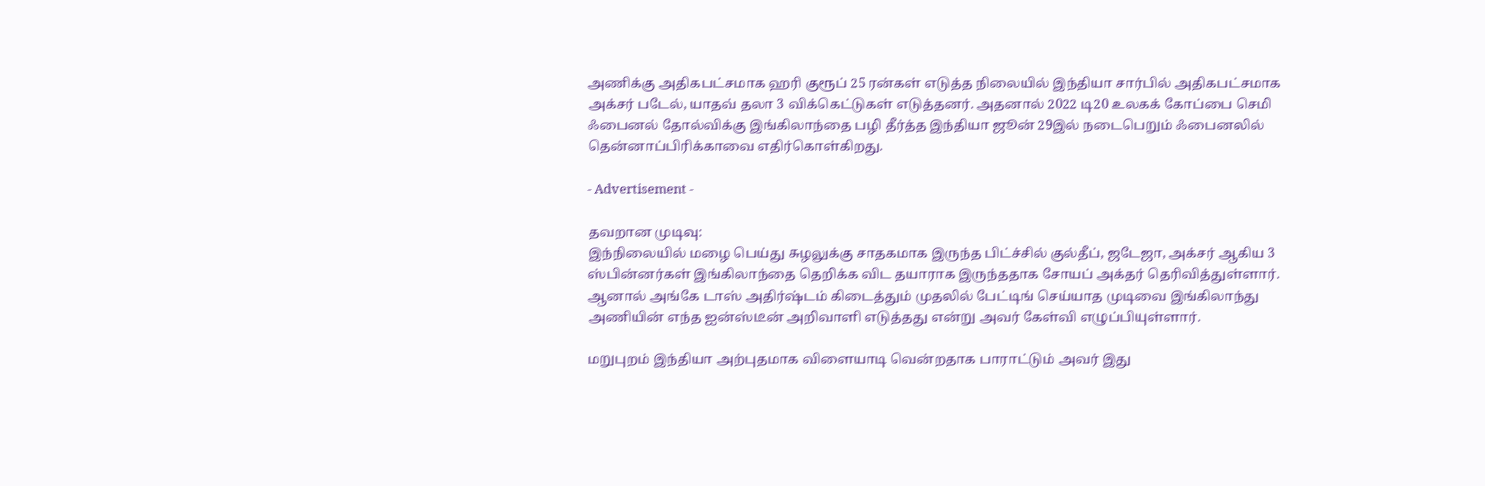அணிக்கு அதிகபட்சமாக ஹரி குரூப் 25 ரன்கள் எடுத்த நிலையில் இந்தியா சார்பில் அதிகபட்சமாக அக்சர் படேல், யாதவ் தலா 3 விக்கெட்டுகள் எடுத்தனர். அதனால் 2022 டி20 உலகக் கோப்பை செமி ஃபைனல் தோல்விக்கு இங்கிலாந்தை பழி தீர்த்த இந்தியா ஜூன் 29இல் நடைபெறும் ஃபைனலில் தென்னாப்பிரிக்காவை எதிர்கொள்கிறது.

- Advertisement -

தவறான முடிவு:
இந்நிலையில் மழை பெய்து சுழலுக்கு சாதகமாக இருந்த பிட்ச்சில் குல்தீப், ஜடேஜா, அக்சர் ஆகிய 3 ஸ்பின்னர்கள் இங்கிலாந்தை தெறிக்க விட தயாராக இருந்ததாக சோயப் அக்தர் தெரிவித்துள்ளார். ஆனால் அங்கே டாஸ் அதிர்ஷ்டம் கிடைத்தும் முதலில் பேட்டிங் செய்யாத முடிவை இங்கிலாந்து அணியின் எந்த ஐன்ஸ்டீன் அறிவாளி எடுத்தது என்று அவர் கேள்வி எழுப்பியுள்ளார்.

மறுபுறம் இந்தியா அற்புதமாக விளையாடி வென்றதாக பாராட்டும் அவர் இது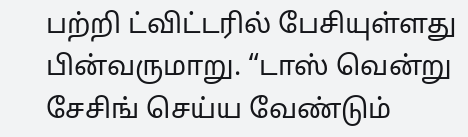பற்றி ட்விட்டரில் பேசியுள்ளது பின்வருமாறு. “டாஸ் வென்று சேசிங் செய்ய வேண்டும்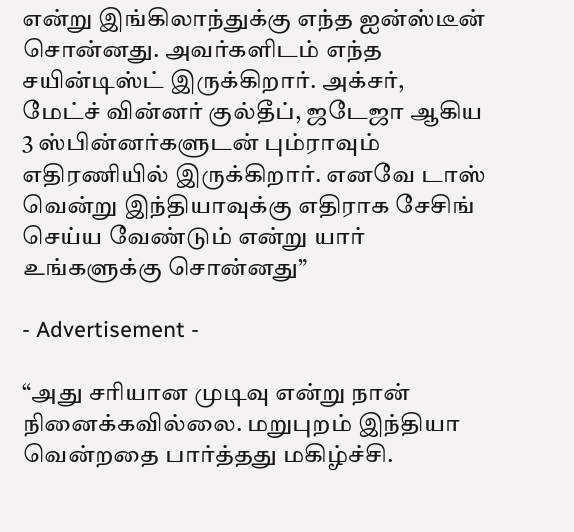என்று இங்கிலாந்துக்கு எந்த ஐன்ஸ்டீன் சொன்னது. அவர்களிடம் எந்த சயின்டிஸ்ட் இருக்கிறார். அக்சர், மேட்ச் வின்னர் குல்தீப், ஜடேஜா ஆகிய 3 ஸ்பின்னர்களுடன் பும்ராவும் எதிரணியில் இருக்கிறார். எனவே டாஸ் வென்று இந்தியாவுக்கு எதிராக சேசிங் செய்ய வேண்டும் என்று யார் உங்களுக்கு சொன்னது”

- Advertisement -

“அது சரியான முடிவு என்று நான் நினைக்கவில்லை. மறுபுறம் இந்தியா வென்றதை பார்த்தது மகிழ்ச்சி.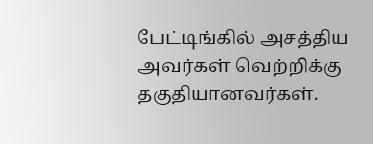பேட்டிங்கில் அசத்திய அவர்கள் வெற்றிக்கு தகுதியானவர்கள்.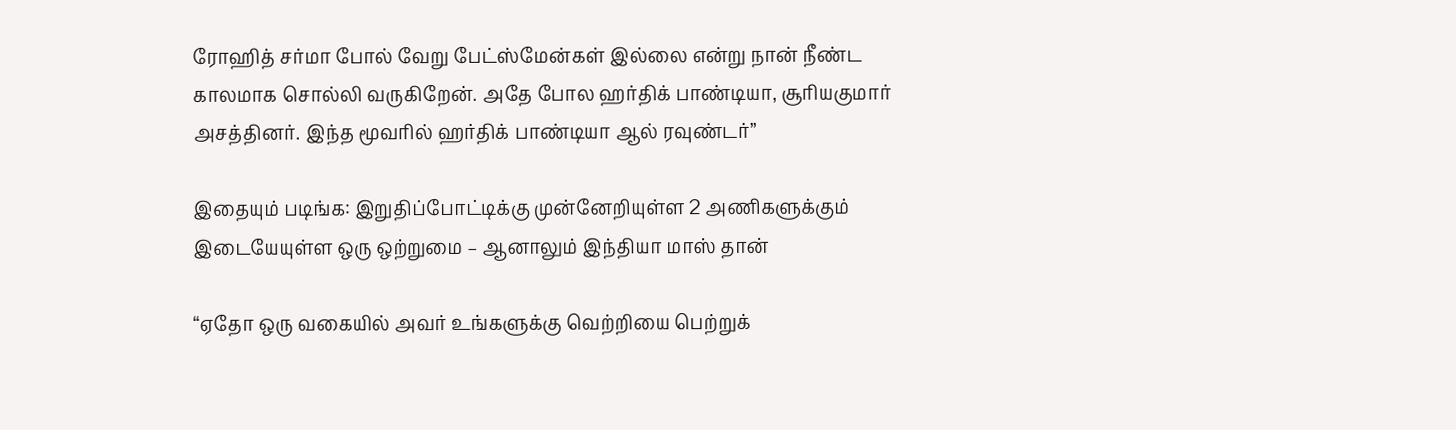ரோஹித் சர்மா போல் வேறு பேட்ஸ்மேன்கள் இல்லை என்று நான் நீண்ட காலமாக சொல்லி வருகிறேன். அதே போல ஹர்திக் பாண்டியா, சூரியகுமார் அசத்தினர். இந்த மூவரில் ஹர்திக் பாண்டியா ஆல் ரவுண்டர்”

இதையும் படிங்க: இறுதிப்போட்டிக்கு முன்னேறியுள்ள 2 அணிகளுக்கும் இடையேயுள்ள ஒரு ஒற்றுமை – ஆனாலும் இந்தியா மாஸ் தான்

“ஏதோ ஒரு வகையில் அவர் உங்களுக்கு வெற்றியை பெற்றுக்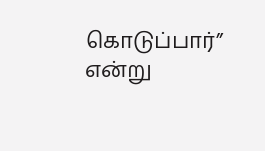கொடுப்பார்” என்று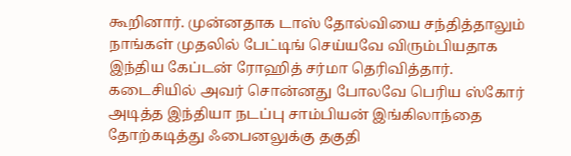கூறினார். முன்னதாக டாஸ் தோல்வியை சந்தித்தாலும் நாங்கள் முதலில் பேட்டிங் செய்யவே விரும்பியதாக இந்திய கேப்டன் ரோஹித் சர்மா தெரிவித்தார். கடைசியில் அவர் சொன்னது போலவே பெரிய ஸ்கோர் அடித்த இந்தியா நடப்பு சாம்பியன் இங்கிலாந்தை தோற்கடித்து ஃபைனலுக்கு தகுதி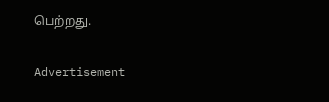பெற்றது.

Advertisement